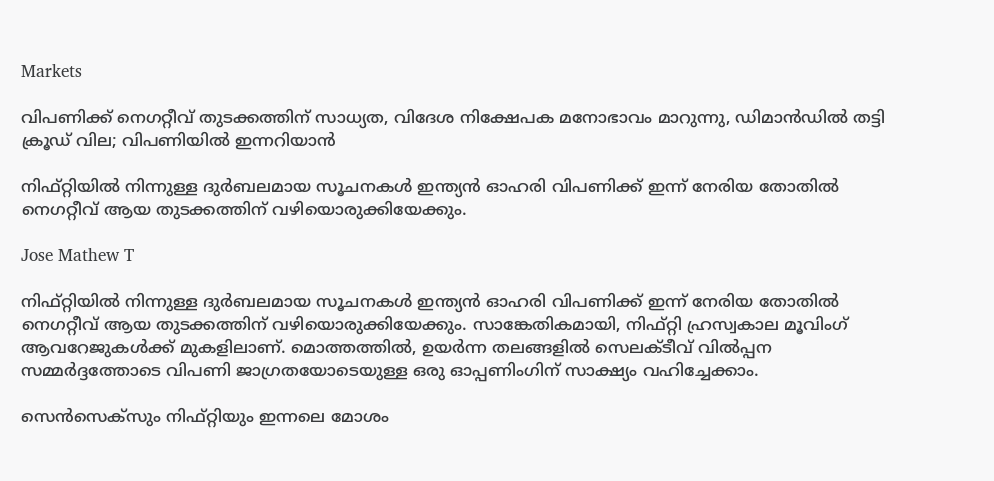Markets

വിപണിക്ക് നെഗറ്റീവ് തുടക്കത്തിന് സാധ്യത, വിദേശ നിക്ഷേപക മനോഭാവം മാറുന്നു, ഡിമാന്‍ഡില്‍ തട്ടി ക്രൂഡ് വില; വിപണിയില്‍ ഇന്നറിയാന്‍

നിഫ്റ്റിയില്‍ നിന്നുള്ള ദുര്‍ബലമായ സൂചനകള്‍ ഇന്ത്യന്‍ ഓഹരി വിപണിക്ക് ഇന്ന് നേരിയ തോതില്‍ നെഗറ്റീവ് ആയ തുടക്കത്തിന് വഴിയൊരുക്കിയേക്കും.

Jose Mathew T

നിഫ്റ്റിയില്‍ നിന്നുള്ള ദുര്‍ബലമായ സൂചനകള്‍ ഇന്ത്യന്‍ ഓഹരി വിപണിക്ക് ഇന്ന് നേരിയ തോതില്‍ നെഗറ്റീവ് ആയ തുടക്കത്തിന് വഴിയൊരുക്കിയേക്കും. സാങ്കേതികമായി, നിഫ്റ്റി ഹ്രസ്വകാല മൂവിംഗ് ആവറേജുകള്‍ക്ക് മുകളിലാണ്. മൊത്തത്തില്‍, ഉയര്‍ന്ന തലങ്ങളില്‍ സെലക്ടീവ് വില്‍പ്പന സമ്മര്‍ദ്ദത്തോടെ വിപണി ജാഗ്രതയോടെയുള്ള ഒരു ഓപ്പണിംഗിന് സാക്ഷ്യം വഹിച്ചേക്കാം.

സെന്‍സെക്‌സും നിഫ്റ്റിയും ഇന്നലെ മോശം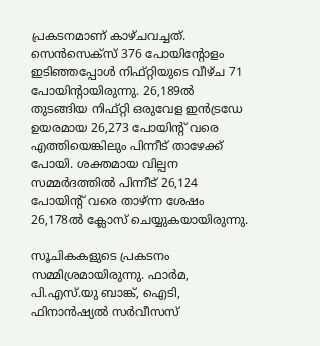പ്രകടനമാണ് കാഴ്ചവച്ചത്. സെന്‍സെക്‌സ് 376 പോയിന്റോളം ഇടിഞ്ഞപ്പോള്‍ നിഫ്റ്റിയുടെ വീഴ്ച 71 പോയിന്റായിരുന്നു. 26,189ല്‍ തുടങ്ങിയ നിഫ്റ്റി ഒരുവേള ഇന്‍ട്രഡേ ഉയരമായ 26,273 പോയിന്റ് വരെ എത്തിയെങ്കിലും പിന്നീട് താഴേക്ക് പോയി. ശക്തമായ വില്പന സമ്മര്‍ദത്തില്‍ പിന്നീട് 26,124 പോയിന്റ് വരെ താഴ്ന്ന ശേഷം 26,178ല്‍ ക്ലോസ് ചെയ്യുകയായിരുന്നു.

സൂചികകളുടെ പ്രകടനം സമ്മിശ്രമായിരുന്നു. ഫാര്‍മ, പി.എസ്.യു ബാങ്ക്, ഐടി, ഫിനാന്‍ഷ്യല്‍ സര്‍വീസസ്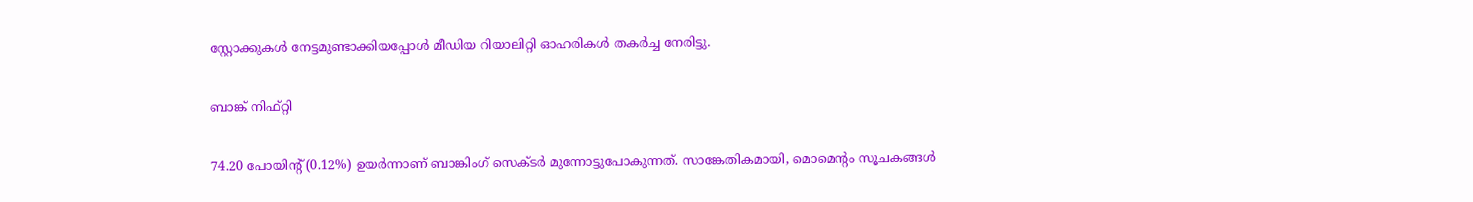സ്റ്റോക്കുകള്‍ നേട്ടമുണ്ടാക്കിയപ്പോള്‍ മീഡിയ റിയാലിറ്റി ഓഹരികള്‍ തകര്‍ച്ച നേരിട്ടു.

ബാങ്ക് നിഫ്റ്റി

74.20 പോയിന്റ് (0.12%) ഉയര്‍ന്നാണ് ബാങ്കിംഗ് സെക്ടര്‍ മുന്നോട്ടുപോകുന്നത്. സാങ്കേതികമായി, മൊമെന്റം സൂചകങ്ങള്‍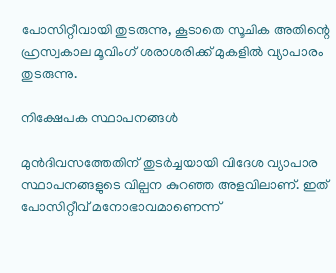പോസിറ്റീവായി തുടരുന്നു, കൂടാതെ സൂചിക അതിന്റെ ഹ്രസ്വകാല മൂവിംഗ് ശരാശരിക്ക് മുകളില്‍ വ്യാപാരം തുടരുന്നു.

നിക്ഷേപക സ്ഥാപനങ്ങള്‍

മുന്‍ദിവസത്തേതിന് തുടര്‍ച്ചയായി വിദേശ വ്യാപാര സ്ഥാപനങ്ങളുടെ വില്പന കുറഞ്ഞ അളവിലാണ്. ഇത് പോസിറ്റീവ് മനോഭാവമാണെന്ന്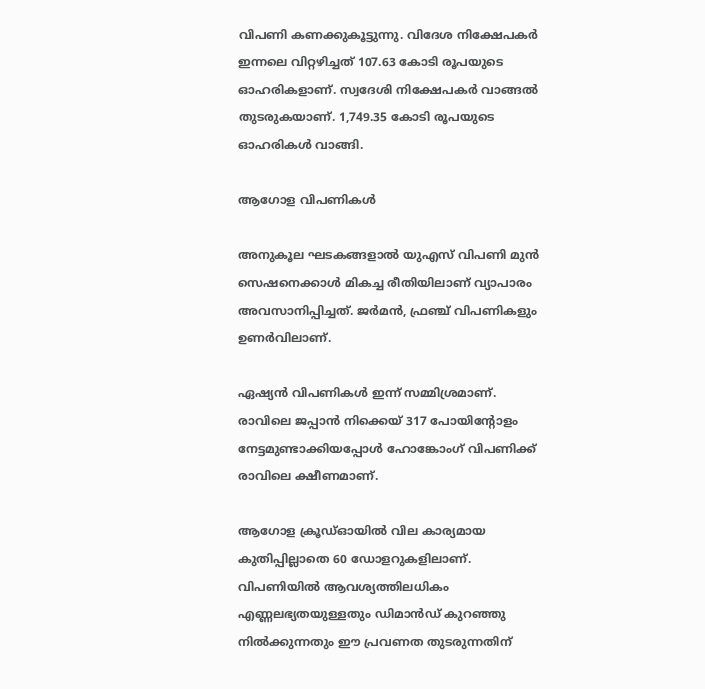വിപണി കണക്കുകൂട്ടുന്നു. വിദേശ നിക്ഷേപകര്‍ ഇന്നലെ വിറ്റഴിച്ചത് 107.63 കോടി രൂപയുടെ ഓഹരികളാണ്. സ്വദേശി നിക്ഷേപകര്‍ വാങ്ങല്‍ തുടരുകയാണ്. 1,749.35 കോടി രൂപയുടെ ഓഹരികള്‍ വാങ്ങി.

ആഗോള വിപണികള്‍

അനുകൂല ഘടകങ്ങളാല്‍ യുഎസ് വിപണി മുന്‍ സെഷനെക്കാള്‍ മികച്ച രീതിയിലാണ് വ്യാപാരം അവസാനിപ്പിച്ചത്. ജര്‍മന്‍, ഫ്രഞ്ച് വിപണികളും ഉണര്‍വിലാണ്.

ഏഷ്യന്‍ വിപണികള്‍ ഇന്ന് സമ്മിശ്രമാണ്. രാവിലെ ജപ്പാന്‍ നിക്കെയ് 317 പോയിന്റോളം നേട്ടമുണ്ടാക്കിയപ്പോള്‍ ഹോങ്കോംഗ് വിപണിക്ക് രാവിലെ ക്ഷീണമാണ്.

ആഗോള ക്രൂഡ്ഓയില്‍ വില കാര്യമായ കുതിപ്പില്ലാതെ 60 ഡോളറുകളിലാണ്. വിപണിയില്‍ ആവശ്യത്തിലധികം എണ്ണലഭ്യതയുള്ളതും ഡിമാന്‍ഡ് കുറഞ്ഞു നില്‍ക്കുന്നതും ഈ പ്രവണത തുടരുന്നതിന്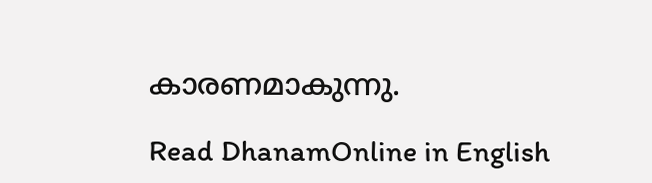കാരണമാകുന്നു.

Read DhanamOnline in English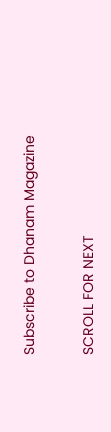Subscribe to Dhanam Magazine

SCROLL FOR NEXT